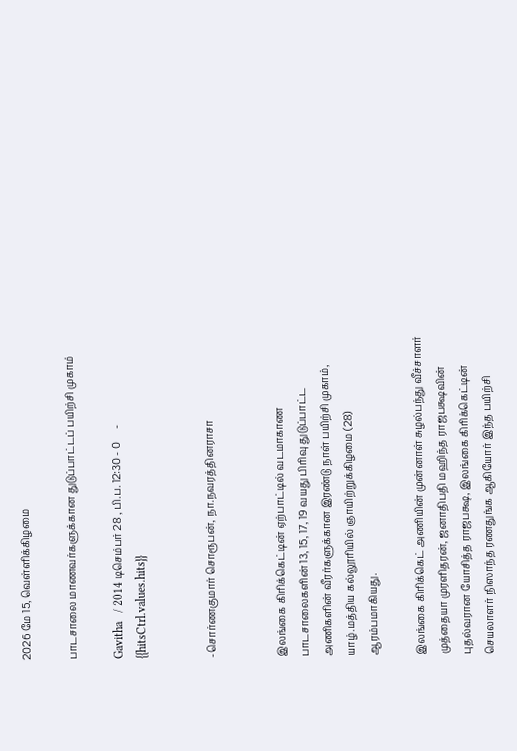2026 மே 15, வெள்ளிக்கிழமை

பாடசாலை மாணவர்களுக்கான துடுப்பாட்டப் பயிற்சி முகாம்

Gavitha   / 2014 டிசெம்பர் 28 , பி.ப. 12:30 - 0     - {{hitsCtrl.values.hits}}


-சொர்ணகுமார் சொரூபன், நா.நவரத்தினராசா


இலங்கை கிரிக்கெட்டின் ஏற்பாட்டில் வடமாகாண பாடசாலைகளின் 13, 15, 17, 19 வயது பிரிவு துடுப்பாட்ட அணிகளின் வீரர்களுக்கான இரண்டு நாள் பயிற்சி முகாம், யாழ்.மத்திய கல்லூரியில் ஞாயிற்றுக்கிழமை (28) ஆரம்பமாகியது.

இலங்கை கிரிக்கெட் அணியின் முன்னாள் சுழல்பந்து வீச்சாளர் முத்தையா முரளிதரன், ஜனாதிபதி மஹிந்த ராஜபக்ஷவின் புதல்வரான யோசித்த ராஜபக்ஷ, இலங்கை கிரிக்கெட்டின் செயலாளர் நிஸாந்த ரணதுங்க ஆகியோர் இந்த பயிற்சி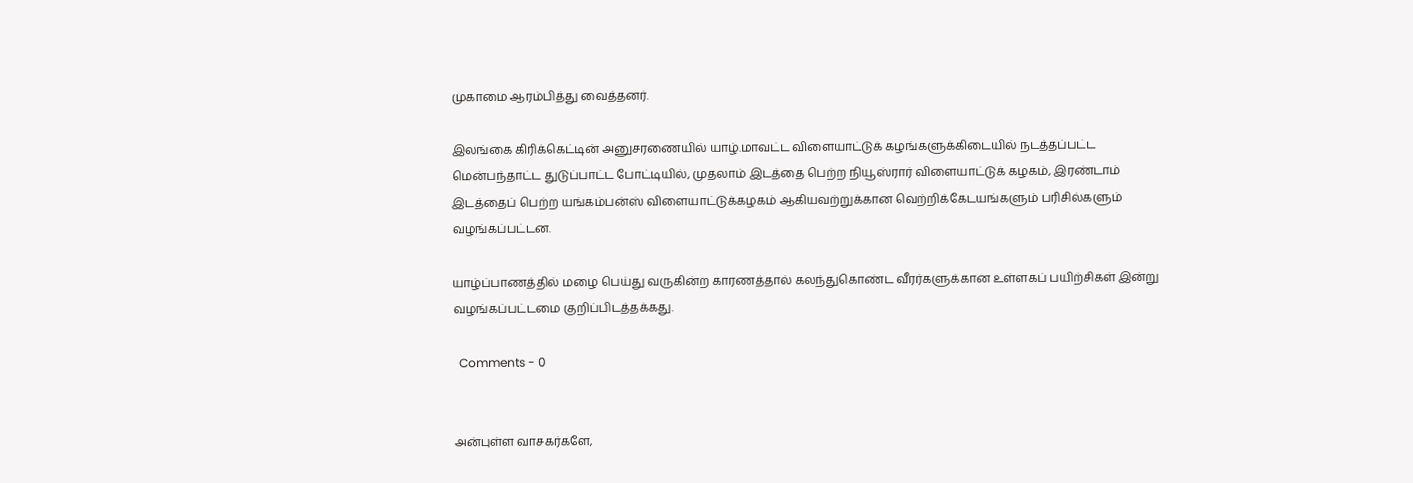முகாமை ஆரம்பித்து வைத்தனர்.

இலங்கை கிரிக்கெட்டின் அனுசரணையில் யாழ்.மாவட்ட விளையாட்டுக் கழங்களுக்கிடையில் நடத்தப்பட்ட மென்பந்தாட்ட துடுப்பாட்ட போட்டியில், முதலாம் இடத்தை பெற்ற நியூஸ்ரார் விளையாட்டுக் கழகம், இரண்டாம் இடத்தைப் பெற்ற யங்கம்பன்ஸ் விளையாட்டுக்கழகம் ஆகியவற்றுக்கான வெற்றிக்கேடயங்களும் பரிசில்களும் வழங்கப்பட்டன.

யாழ்ப்பாணத்தில் மழை பெய்து வருகின்ற காரணத்தால் கலந்துகொண்ட வீரர்களுக்கான உள்ளகப் பயிற்சிகள் இன்று வழங்கப்பட்டமை குறிப்பிடத்தக்கது.

  Comments - 0


அன்புள்ள வாசகர்களே,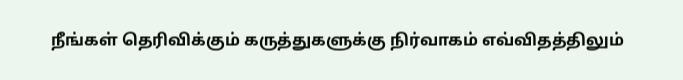நீங்கள் தெரிவிக்கும் கருத்துகளுக்கு நிர்வாகம் எவ்விதத்திலும்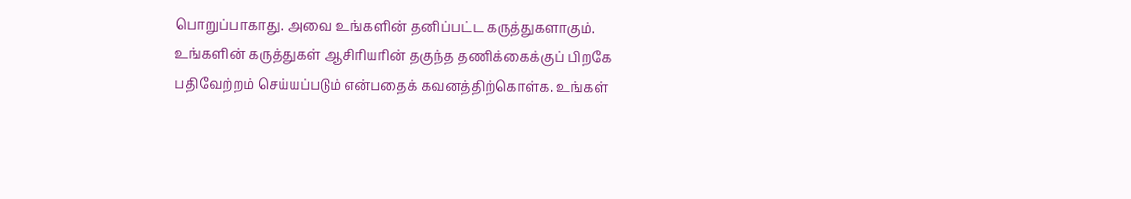பொறுப்பாகாது. அவை உங்களின் தனிப்பட்ட கருத்துகளாகும். உங்களின் கருத்துகள் ஆசிரியரின் தகுந்த தணிக்கைக்குப் பிறகே பதிவேற்றம் செய்யப்படும் என்பதைக் கவனத்திற்கொள்க. உங்கள்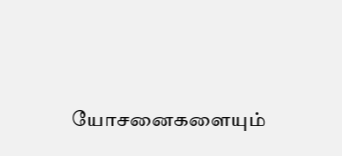யோசனைகளையும்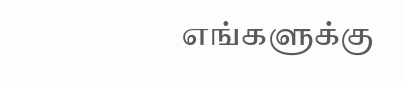எங்களுக்கு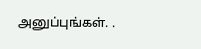அனுப்புங்கள். .